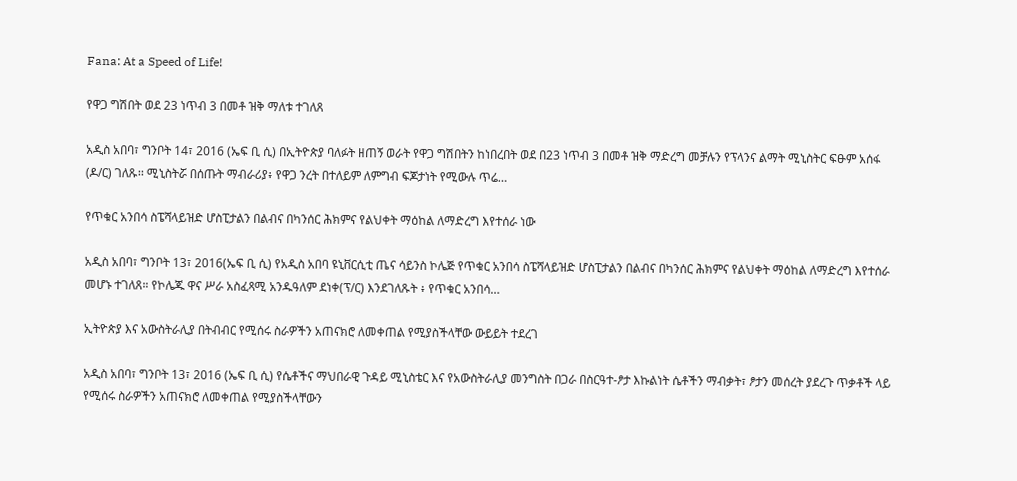Fana: At a Speed of Life!

የዋጋ ግሽበት ወደ 23 ነጥብ 3 በመቶ ዝቅ ማለቱ ተገለጸ

አዲስ አበባ፣ ግንቦት 14፣ 2016 (ኤፍ ቢ ሲ) በኢትዮጵያ ባለፉት ዘጠኝ ወራት የዋጋ ግሽበትን ከነበረበት ወደ በ23 ነጥብ 3 በመቶ ዝቅ ማድረግ መቻሉን የፕላንና ልማት ሚኒስትር ፍፁም አሰፋ (ዶ/ር) ገለጹ፡፡ ሚኒስትሯ በሰጡት ማብራሪያ፥ የዋጋ ንረት በተለይም ለምግብ ፍጆታነት የሚውሉ ጥሬ…

የጥቁር አንበሳ ስፔሻላይዝድ ሆስፒታልን በልብና በካንሰር ሕክምና የልህቀት ማዕከል ለማድረግ እየተሰራ ነው

አዲስ አበባ፣ ግንቦት 13፣ 2016(ኤፍ ቢ ሲ) የአዲስ አበባ ዩኒቨርሲቲ ጤና ሳይንስ ኮሌጅ የጥቁር አንበሳ ስፔሻላይዝድ ሆስፒታልን በልብና በካንሰር ሕክምና የልህቀት ማዕከል ለማድረግ እየተሰራ መሆኑ ተገለጸ። የኮሌጁ ዋና ሥራ አስፈጻሚ አንዱዓለም ደነቀ(ፕ/ር) እንደገለጹት ፥ የጥቁር አንበሳ…

ኢትዮጵያ እና አውስትራሊያ በትብብር የሚሰሩ ስራዎችን አጠናክሮ ለመቀጠል የሚያስችላቸው ውይይት ተደረገ

አዲስ አበባ፣ ግንቦት 13፣ 2016 (ኤፍ ቢ ሲ) የሴቶችና ማህበራዊ ጉዳይ ሚኒስቴር እና የአውስትራሊያ መንግስት በጋራ በስርዓተ-ፆታ እኩልነት ሴቶችን ማብቃት፣ ፆታን መሰረት ያደረጉ ጥቃቶች ላይ የሚሰሩ ስራዎችን አጠናክሮ ለመቀጠል የሚያስችላቸውን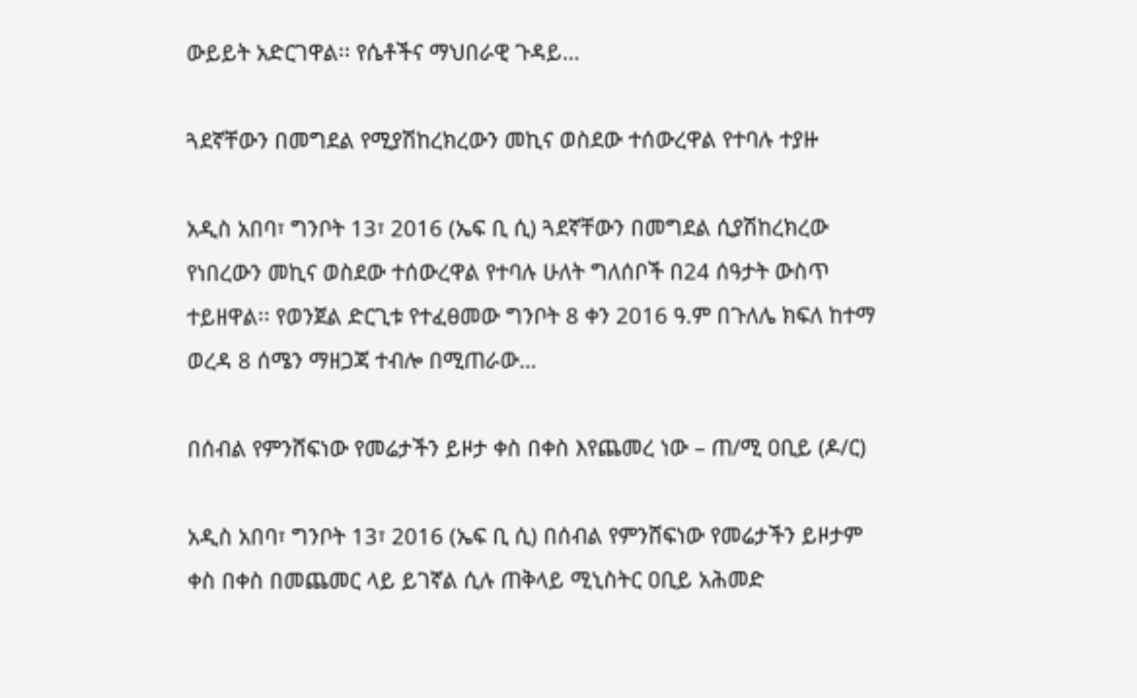ውይይት አድርገዋል፡፡ የሴቶችና ማህበራዊ ጉዳይ…

ጓደኛቸውን በመግደል የሚያሽከረክረውን መኪና ወስደው ተሰውረዋል የተባሉ ተያዙ

አዲስ አበባ፣ ግንቦት 13፣ 2016 (ኤፍ ቢ ሲ) ጓደኛቸውን በመግደል ሲያሽከረክረው የነበረውን መኪና ወስደው ተሰውረዋል የተባሉ ሁለት ግለሰቦች በ24 ሰዓታት ውስጥ ተይዘዋል፡፡ የወንጀል ድርጊቱ የተፈፀመው ግንቦት 8 ቀን 2016 ዓ.ም በጉለሌ ክፍለ ከተማ ወረዳ 8 ሰሜን ማዘጋጃ ተብሎ በሚጠራው…

በሰብል የምንሸፍነው የመሬታችን ይዞታ ቀስ በቀስ እየጨመረ ነው – ጠ/ሚ ዐቢይ (ዶ/ር)

አዲስ አበባ፣ ግንቦት 13፣ 2016 (ኤፍ ቢ ሲ) በሰብል የምንሸፍነው የመሬታችን ይዞታም ቀስ በቀስ በመጨመር ላይ ይገኛል ሲሉ ጠቅላይ ሚኒስትር ዐቢይ አሕመድ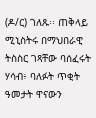(ዶ/ር) ገለጹ፡፡ ጠቅላይ ሚኒስትሩ በማህበራዊ ትስስር ገጻቸው ባሰፈሩት ሃሳብ፥ ባለፉት ጥቂት ዓመታት ዋናውን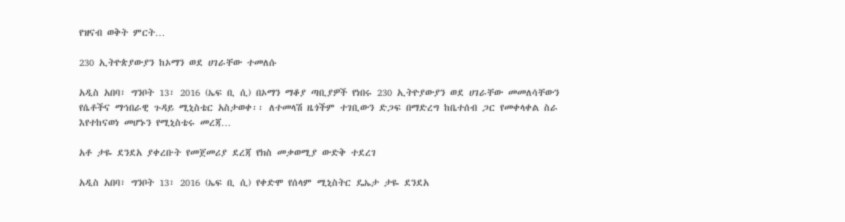የዝናብ ወቅት ምርት…

230 ኢትዮጵያውያን ከኦማን ወደ ሀገራቸው ተመለሱ

አዲስ አበባ፣ ግንቦት 13፣ 2016 (ኤፍ ቢ ሲ) በኦማን ማቆያ ጣቢያዎች የነበሩ 230 ኢትዮያውያን ወደ ሀገራቸው መመለሳቸውን የሴቶችና ማኅበራዊ ጉዳይ ሚኒስቴር አስታወቀ፡፡ ለተመላሽ ዜጎችም ተገቢውን ድጋፍ በማድረግ ከቤተሰብ ጋር የመቀላቀል ስራ እየተከናወነ መሆኑን የሚኒስቴሩ መረጃ…

አቶ ታዬ ደንደአ ያቀረቡት የመጀመሪያ ደረጃ የክስ መቃወሚያ ውድቅ ተደረገ

አዲስ አበባ፣ ግንቦት 13፣ 2016 (ኤፍ ቢ ሲ) የቀድሞ የሰላም ሚኒስትር ዴኤታ ታዬ ደንደአ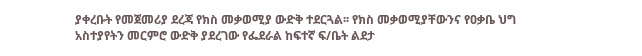ያቀረቡት የመጀመሪያ ደረጃ የክስ መቃወሚያ ውድቅ ተደርጓል፡፡ የክስ መቃወሚያቸውንና የዐቃቤ ህግ አስተያየትን መርምሮ ውድቅ ያደረገው የፌደራል ከፍተኛ ፍ/ቤት ልደታ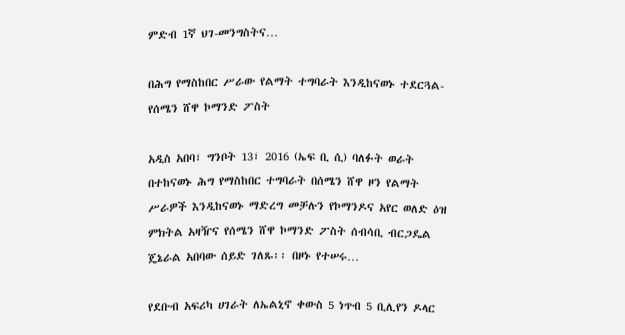ምድብ 1ኛ ህገ-መንግስትና…

በሕግ የማስከበር ሥራው የልማት ተግባራት እንዲከናወኑ ተደርጓል- የሰሜን ሸዋ ኮማንድ ፖስት

አዲስ አበባ፣ ግንቦት 13፣ 2016 (ኤፍ ቢ ሲ) ባለፉት ወራት በተከናወኑ ሕግ የማስከበር ተግባራት በሰሜን ሸዋ ዞን የልማት ሥራዎች እንዲከናወኑ ማድረግ መቻሉን የኮማንዶና አየር ወለድ ዕዝ ምክትል አዛዥና የሰሜን ሸዋ ኮማንድ ፖስት ሰብሳቢ ብርጋዴል ጄኔራል አበባው ሰይድ ገለጹ፡፡ በዞኑ የተሠሩ…

የደቡብ አፍሪካ ሀገራት ለኤልኒኖ ቀውስ 5 ነጥብ 5 ቢሊየን ዶላር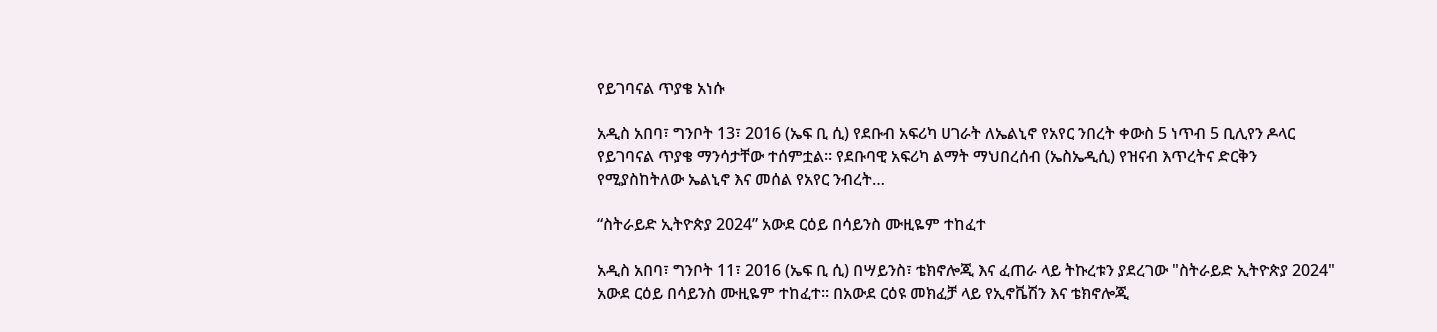የይገባናል ጥያቄ አነሱ

አዲስ አበባ፣ ግንቦት 13፣ 2016 (ኤፍ ቢ ሲ) የደቡብ አፍሪካ ሀገራት ለኤልኒኖ የአየር ንበረት ቀውስ 5 ነጥብ 5 ቢሊየን ዶላር የይገባናል ጥያቄ ማንሳታቸው ተሰምቷል፡፡ የደቡባዊ አፍሪካ ልማት ማህበረሰብ (ኤስኤዲሲ) የዝናብ እጥረትና ድርቅን የሚያስከትለው ኤልኒኖ እና መሰል የአየር ንብረት…

“ስትራይድ ኢትዮጵያ 2024” አውደ ርዕይ በሳይንስ ሙዚዬም ተከፈተ

አዲስ አበባ፣ ግንቦት 11፣ 2016 (ኤፍ ቢ ሲ) በሣይንስ፣ ቴክኖሎጂ እና ፈጠራ ላይ ትኩረቱን ያደረገው "ስትራይድ ኢትዮጵያ 2024" አውደ ርዕይ በሳይንስ ሙዚዬም ተከፈተ። በአውደ ርዕዩ መክፈቻ ላይ የኢኖቬሽን እና ቴክኖሎጂ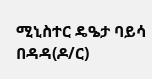ሚኒስተር ዴዔታ ባይሳ በዳዳ(ዶ/ር)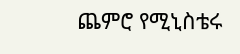ጨምሮ የሚኒስቴሩ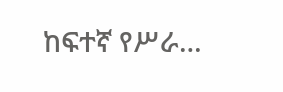ከፍተኛ የሥራ…